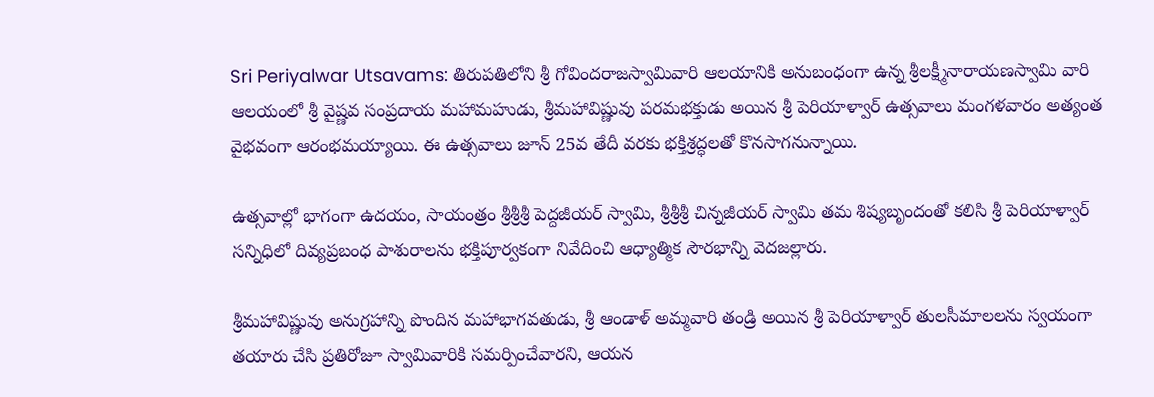Sri Periyalwar Utsavams: తిరుపతిలోని శ్రీ గోవిందరాజస్వామివారి ఆలయానికి అనుబంధంగా ఉన్న శ్రీలక్ష్మీనారాయణస్వామి వారి ఆలయంలో శ్రీ వైష్ణవ సంప్రదాయ మహామహుడు, శ్రీమహావిష్ణువు పరమభక్తుడు అయిన శ్రీ పెరియాళ్వార్ ఉత్సవాలు మంగళవారం అత్యంత వైభవంగా ఆరంభమయ్యాయి. ఈ ఉత్సవాలు జూన్ 25వ తేదీ వరకు భక్తిశ్రద్ధలతో కొనసాగనున్నాయి.

ఉత్సవాల్లో భాగంగా ఉదయం, సాయంత్రం శ్రీశ్రీశ్రీ పెద్దజీయర్ స్వామి, శ్రీశ్రీశ్రీ చిన్నజీయర్ స్వామి తమ శిష్యబృందంతో కలిసి శ్రీ పెరియాళ్వార్ సన్నిధిలో దివ్యప్రబంధ పాశురాలను భక్తిపూర్వకంగా నివేదించి ఆధ్యాత్మిక సౌరభాన్ని వెదజల్లారు.

శ్రీమహావిష్ణువు అనుగ్రహాన్ని పొందిన మహాభాగవతుడు, శ్రీ ఆండాళ్ అమ్మవారి తండ్రి అయిన శ్రీ పెరియాళ్వార్ తులసీమాలలను స్వయంగా తయారు చేసి ప్రతిరోజూ స్వామివారికి సమర్పించేవారని, ఆయన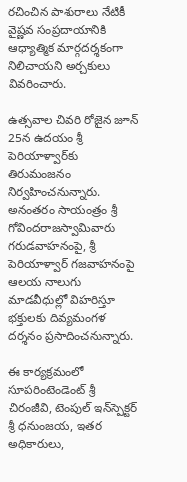రచించిన పాశురాలు నేటికీ వైష్ణవ సంప్రదాయానికి ఆధ్యాత్మిక మార్గదర్శకంగా నిలిచాయని అర్చకులు వివరించారు.

ఉత్సవాల చివరి రోజైన జూన్ 25న ఉదయం శ్రీ పెరియాళ్వార్‌కు తిరుమంజనం నిర్వహించనున్నారు. అనంతరం సాయంత్రం శ్రీ గోవిందరాజస్వామివారు గరుడవాహనంపై, శ్రీ పెరియాళ్వార్ గజవాహనంపై ఆలయ నాలుగు మాడవీధుల్లో విహరిస్తూ భక్తులకు దివ్యమంగళ దర్శనం ప్రసాదించనున్నారు.

ఈ కార్యక్రమంలో సూపరింటెండెంట్ శ్రీ చిరంజీవి, టెంపుల్ ఇన్‌స్పెక్టర్ శ్రీ ధనుంజయ, ఇతర అధికారులు,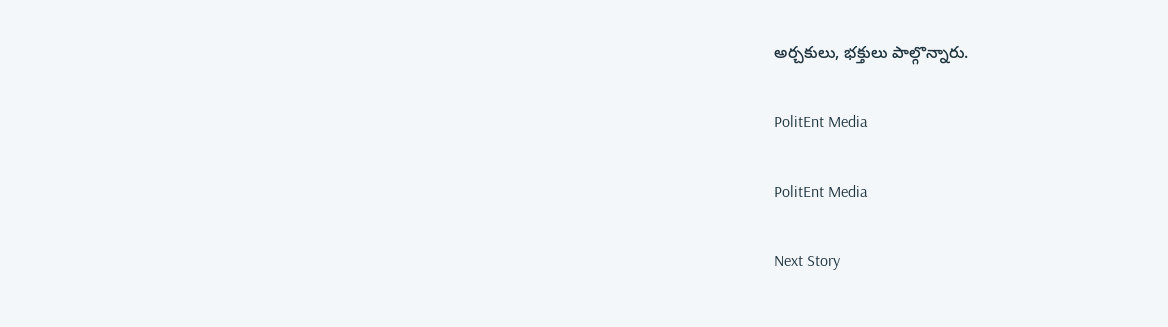అర్చకులు, భక్తులు పాల్గొన్నారు.

PolitEnt Media

PolitEnt Media

Next Story